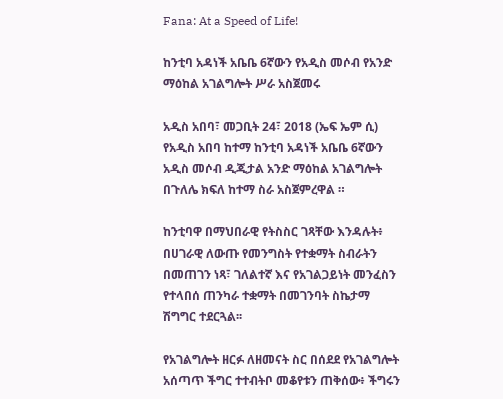Fana: At a Speed of Life!

ከንቲባ አዳነች አቤቤ 6ኛውን የአዲስ መሶብ የአንድ ማዕከል አገልግሎት ሥራ አስጀመሩ

አዲስ አበባ፣ መጋቢት 24፣ 2018 (ኤፍ ኤም ሲ) የአዲስ አበባ ከተማ ከንቲባ አዳነች አቤቤ 6ኛውን አዲስ መሶብ ዲጂታል አንድ ማዕከል አገልግሎት በጉለሌ ክፍለ ከተማ ስራ አስጀምረዋል ።

ከንቲባዋ በማህበራዊ የትስስር ገጻቸው እንዳሉት፥ በሀገራዊ ለውጡ የመንግስት የተቋማት ስብራትን በመጠገን ነጻ፣ ገለልተኛ እና የአገልጋይነት መንፈስን የተላበሰ ጠንካራ ተቋማት በመገንባት ስኬታማ ሽግግር ተደርጓል፡፡

የአገልግሎት ዘርፉ ለዘመናት ስር በሰደደ የአገልግሎት አሰጣጥ ችግር ተተብትቦ መቆየቱን ጠቅሰው፥ ችግሩን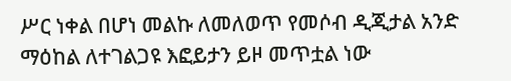ሥር ነቀል በሆነ መልኩ ለመለወጥ የመሶብ ዲጂታል አንድ ማዕከል ለተገልጋዩ እፎይታን ይዞ መጥቷል ነው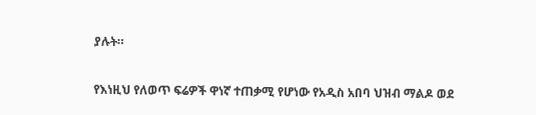ያሉት።

የእነዚህ የለወጥ ፍሬዎች ዋነኛ ተጠቃሚ የሆነው የአዲስ አበባ ህዝብ ማልዶ ወደ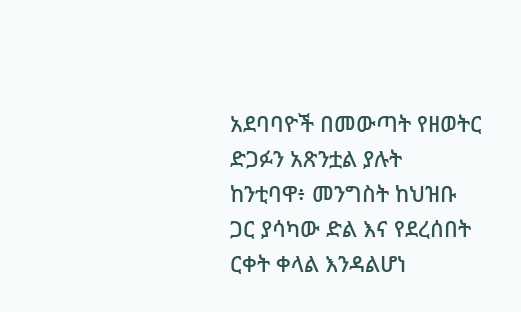አደባባዮች በመውጣት የዘወትር ድጋፉን አጽንቷል ያሉት ከንቲባዋ፥ መንግስት ከህዝቡ ጋር ያሳካው ድል እና የደረሰበት ርቀት ቀላል እንዳልሆነ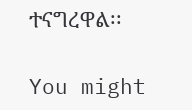ተናግረዋል፡፡

You might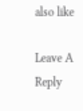also like

Leave A Reply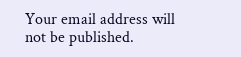Your email address will not be published.